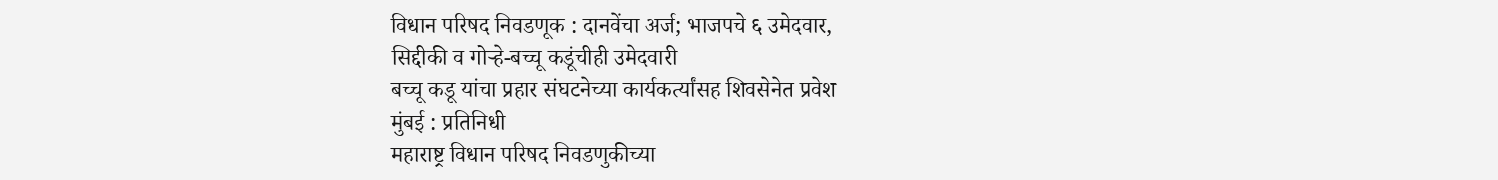विधान परिषद निवडणूक : दानवेंचा अर्ज; भाजपचे ६ उमेदवार,
सिद्दीकी व गोऱ्हे-बच्चू कडूंचीही उमेदवारी
बच्चू कडू यांचा प्रहार संघटनेच्या कार्यकर्त्यांसह शिवसेनेत प्रवेश
मुंबई : प्रतिनिधी
महाराष्ट्र विधान परिषद निवडणुकीच्या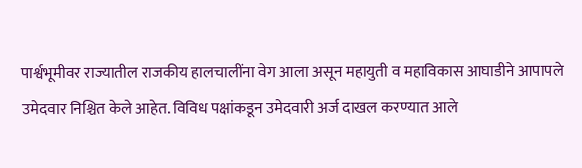पार्श्वभूमीवर राज्यातील राजकीय हालचालींना वेग आला असून महायुती व महाविकास आघाडीने आपापले उमेदवार निश्चित केले आहेत. विविध पक्षांकडून उमेदवारी अर्ज दाखल करण्यात आले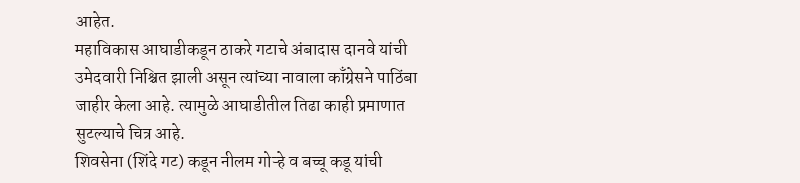आहेत.
महाविकास आघाडीकडून ठाकरे गटाचे अंबादास दानवे यांची उमेदवारी निश्चित झाली असून त्यांच्या नावाला काँग्रेसने पाठिंबा जाहीर केला आहे. त्यामुळे आघाडीतील तिढा काही प्रमाणात सुटल्याचे चित्र आहे.
शिवसेना (शिंदे गट) कडून नीलम गोऱ्हे व बच्चू कडू यांची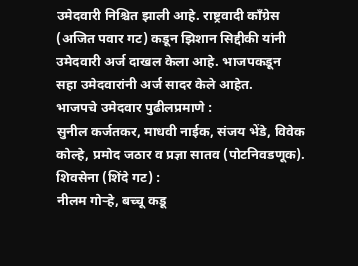उमेदवारी निश्चित झाली आहे. राष्ट्रवादी काँग्रेस (अजित पवार गट) कडून झिशान सिद्दीकी यांनी उमेदवारी अर्ज दाखल केला आहे. भाजपकडून सहा उमेदवारांनी अर्ज सादर केले आहेत.
भाजपचे उमेदवार पुढीलप्रमाणे :
सुनील कर्जतकर, माधवी नाईक, संजय भेंडे, विवेक कोल्हे, प्रमोद जठार व प्रज्ञा सातव (पोटनिवडणूक).
शिवसेना (शिंदे गट) :
नीलम गोऱ्हे, बच्चू कडू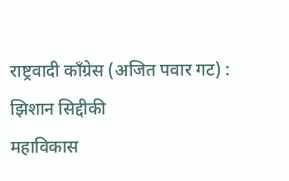राष्ट्रवादी काँग्रेस (अजित पवार गट) :
झिशान सिद्दीकी
महाविकास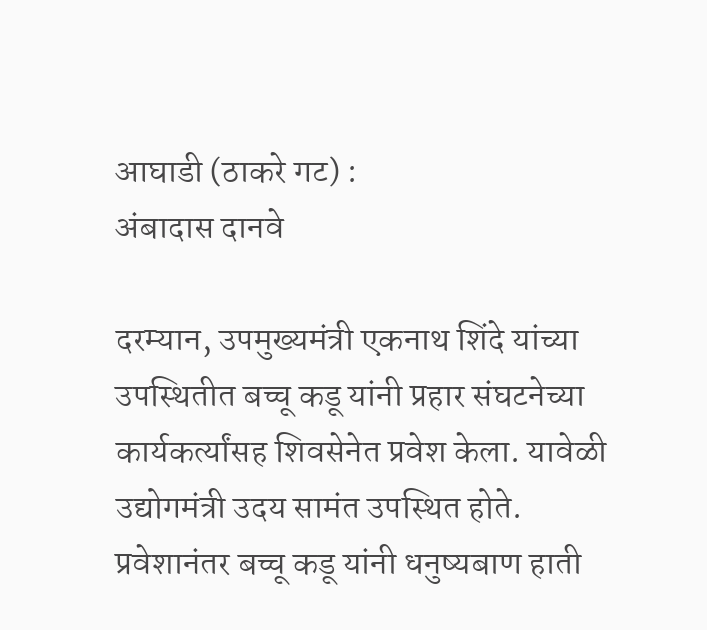आघाडी (ठाकरे गट) :
अंबादास दानवे

दरम्यान, उपमुख्यमंत्री एकनाथ शिंदे यांच्या उपस्थितीत बच्चू कडू यांनी प्रहार संघटनेच्या कार्यकर्त्यांसह शिवसेनेत प्रवेश केला. यावेळी उद्योगमंत्री उदय सामंत उपस्थित होते. प्रवेशानंतर बच्चू कडू यांनी धनुष्यबाण हाती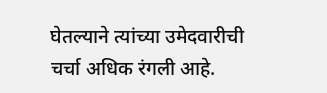घेतल्याने त्यांच्या उमेदवारीची चर्चा अधिक रंगली आहे.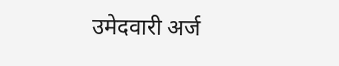उमेदवारी अर्ज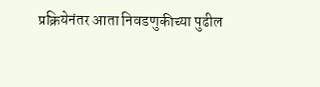प्रक्रियेनंतर आता निवडणुकीच्या पुढील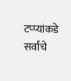टप्प्यांकडे सर्वांचे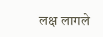लक्ष लागले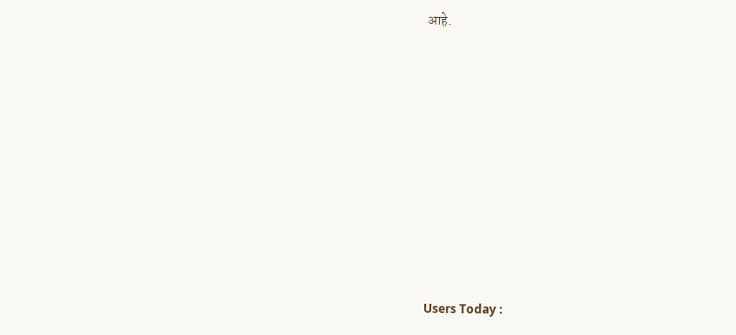आहे.









Users Today :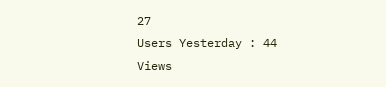27
Users Yesterday : 44
Views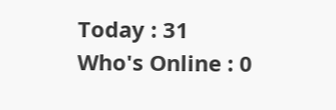Today : 31
Who's Online : 0